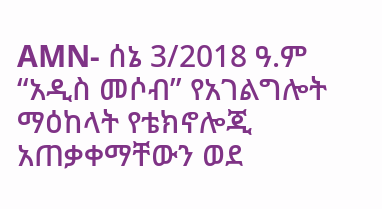AMN- ሰኔ 3/2018 ዓ.ም
“አዲስ መሶብ” የአገልግሎት ማዕከላት የቴክኖሎጂ አጠቃቀማቸውን ወደ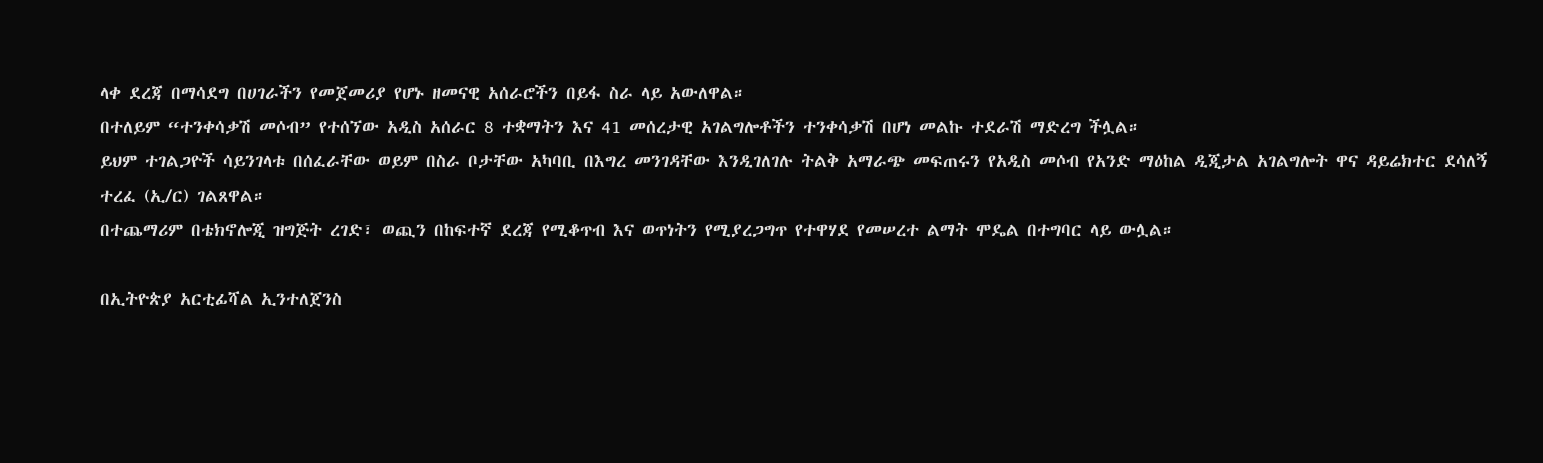ላቀ ደረጃ በማሳደግ በሀገራችን የመጀመሪያ የሆኑ ዘመናዊ አሰራሮችን በይፋ ስራ ላይ አውለዋል።
በተለይም “ተንቀሳቃሽ መሶብ” የተሰኘው አዲስ አሰራር 8 ተቋማትን እና 41 መሰረታዊ አገልግሎቶችን ተንቀሳቃሽ በሆነ መልኩ ተደራሽ ማድረግ ችሏል።
ይህም ተገልጋዮች ሳይንገላቱ በሰፈራቸው ወይም በስራ ቦታቸው አካባቢ በእግረ መንገዳቸው እንዲገለገሉ ትልቅ አማራጭ መፍጠሩን የአዲስ መሶብ የአንድ ማዕከል ዲጂታል አገልግሎት ዋና ዳይሬክተር ደሳለኝ ተረፈ (ኢ/ር) ገልጸዋል።
በተጨማሪም በቴክኖሎጂ ዝግጅት ረገድ፣ ወጪን በከፍተኛ ደረጃ የሚቆጥብ እና ወጥነትን የሚያረጋግጥ የተዋሃደ የመሠረተ ልማት ሞዴል በተግባር ላይ ውሏል።

በኢትዮጵያ አርቲፊሻል ኢንተለጀንስ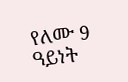የለሙ 9 ዓይነት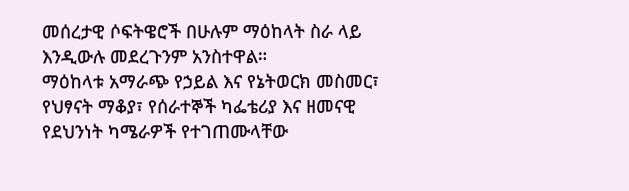መሰረታዊ ሶፍትዌሮች በሁሉም ማዕከላት ስራ ላይ እንዲውሉ መደረጉንም አንስተዋል።
ማዕከላቱ አማራጭ የኃይል እና የኔትወርክ መስመር፣ የህፃናት ማቆያ፣ የሰራተኞች ካፌቴሪያ እና ዘመናዊ የደህንነት ካሜራዎች የተገጠሙላቸው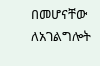በመሆናቸው ለአገልግሎት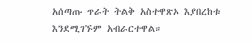አሰጣጡ ጥራት ትልቅ አስተዋጽኦ እያበረከቱ እንደሚገኙም አብራርተዋል።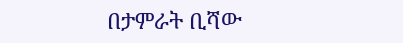በታምራት ቢሻው